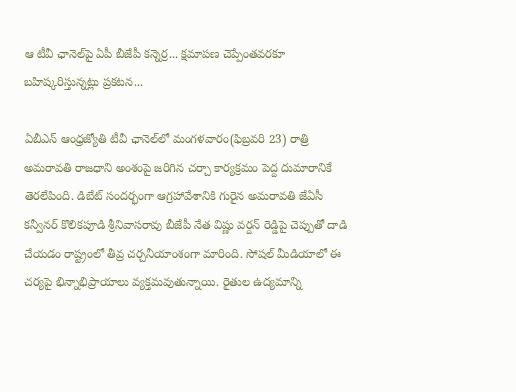ఆ టీవీ ఛానెల్‌పై ఏపీ బీజేపీ కన్నెర్ర... క్షమాపణ చెప్పేంతవరకూ బహిష్కరిస్తున్నట్లు ప్రకటన...

ఏబీఎన్ ఆంధ్రజ్యోతి టీవీ ఛానెల్‌లో మంగళవారం(ఫిబ్రవరి 23) రాత్రి అమరావతి రాజధాని అంశంపై జరిగిన చర్చా కార్యక్రమం పెద్ద దుమారానికే తెరలేపింది. డిబేట్ సందర్భంగా ఆగ్రహావేశానికి గురైన అమరావతి జేఏసీ కన్వీనర్ కొలికపూడి శ్రీనివాసరావు బీజేపీ నేత విష్ణు వర్దన్ రెడ్డిపై చెప్పుతో దాడి చేయడం రాష్ట్రంలో తీవ్ర చర్చనీయాంశంగా మారింది. సోషల్ మీడియాలో ఈ చర్యపై భిన్నాభిప్రాయాలు వ్యక్తమవుతున్నాయి. రైతుల ఉద్యమాన్ని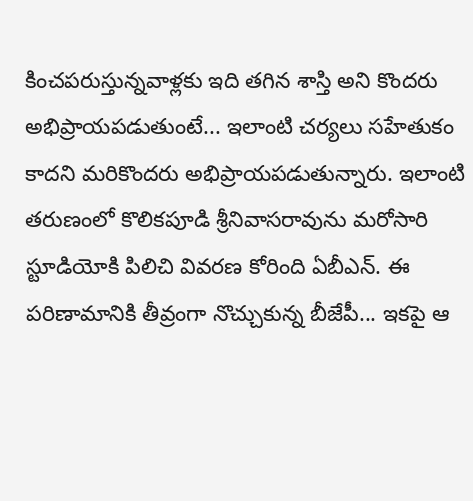కించపరుస్తున్నవాళ్లకు ఇది తగిన శాస్తి అని కొందరు అభిప్రాయపడుతుంటే... ఇలాంటి చర్యలు సహేతుకం కాదని మరికొందరు అభిప్రాయపడుతున్నారు. ఇలాంటి తరుణంలో కొలికపూడి శ్రీనివాసరావును మరోసారి స్టూడియోకి పిలిచి వివరణ కోరింది ఏబీఎన్. ఈ పరిణామానికి తీవ్రంగా నొచ్చుకున్న బీజేపీ... ఇకపై ఆ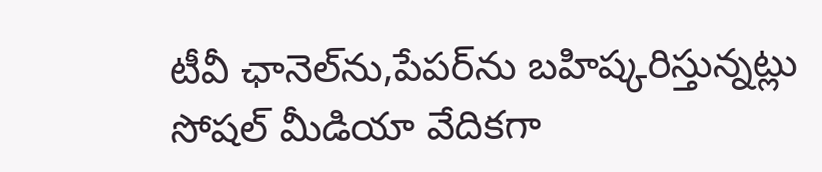టీవీ ఛానెల్‌ను,పేపర్‌ను బహిష్కరిస్తున్నట్లు సోషల్ మీడియా వేదికగా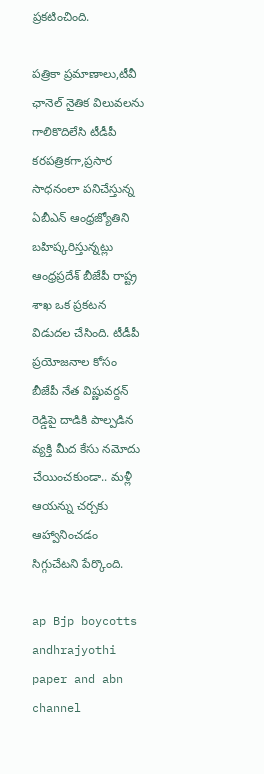ప్రకటించింది.

పత్రికా ప్రమాణాలు,టీవీ ఛానెల్ నైతిక విలువలను గాలికొదిలేసి టీడీపీ కరపత్రికగా,ప్రసార సాధనంలా పనిచేస్తున్న ఏబీఎన్ ఆంధ్రజ్యోతిని బహిష్కరిస్తున్నట్లు ఆంధ్రప్రదేశ్ బీజేపీ రాష్ట్ర శాఖ ఒక ప్రకటన విడుదల చేసింది. టీడీపీ ప్రయోజనాల కోసం బీజేపీ నేత విష్ణువర్దన్ రెడ్డిపై దాడికి పాల్పడిన వ్యక్తి మీద కేసు నమోదు చేయించకుండా.. మళ్లీ ఆయన్ను చర్చకు ఆహ్వానించడం సిగ్గుచేటని పేర్కొంది.

ap Bjp boycotts andhrajyothi paper and abn channel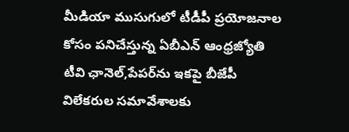మీడియా ముసుగులో టీడీపీ ప్రయోజనాల కోసం పనిచేస్తున్న ఏబీఎన్ ఆంధ్రజ్యోతి టీవి ఛానెల్,పేపర్‌ను ఇకపై బీజేపీ విలేకరుల సమావేశాలకు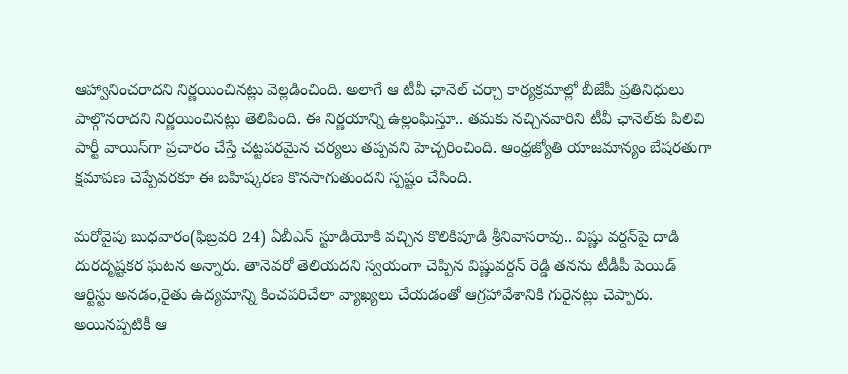ఆహ్వానించరాదని నిర్ణయించినట్లు వెల్లడించింది. అలాగే ఆ టీవీ ఛానెల్ చర్చా కార్యక్రమాల్లో బీజేపీ ప్రతినిధులు పాల్గొనరాదని నిర్ణయించినట్లు తెలిపింది. ఈ నిర్ణయాన్ని ఉల్లంఘిస్తూ.. తమకు నచ్చినవారిని టీవీ ఛానెల్‌కు పిలిచి పార్టీ వాయిస్‌గా ప్రచారం చేస్తే చట్టపరమైన చర్యలు తప్పవని హెచ్చరించింది. ఆంధ్రజ్యోతి యాజమాన్యం బేషరతుగా క్షమాపణ చెప్పేవరకూ ఈ బహిష్కరణ కొనసాగుతుందని స్పష్టం చేసింది.

మరోవైపు బుధవారం(ఫిబ్రవరి 24) ఏబీఎన్‌ స్టూడియోకి వచ్చిన కొలికిపూడి శ్రీనివాసరావు.. విష్ణు వర్దన్‌పై దాడి దురదృష్టకర ఘటన అన్నారు. తానెవరో తెలియదని స్వయంగా చెప్పిన విష్ణువర్దన్ రెడ్డి తనను టీడీపీ పెయిడ్ ఆర్టిస్టు అనడం,రైతు ఉద్యమాన్ని కించపరిచేలా వ్యాఖ్యలు చేయడంతో ఆగ్రహావేశానికి గురైనట్లు చెప్పారు. అయినప్పటికీ ఆ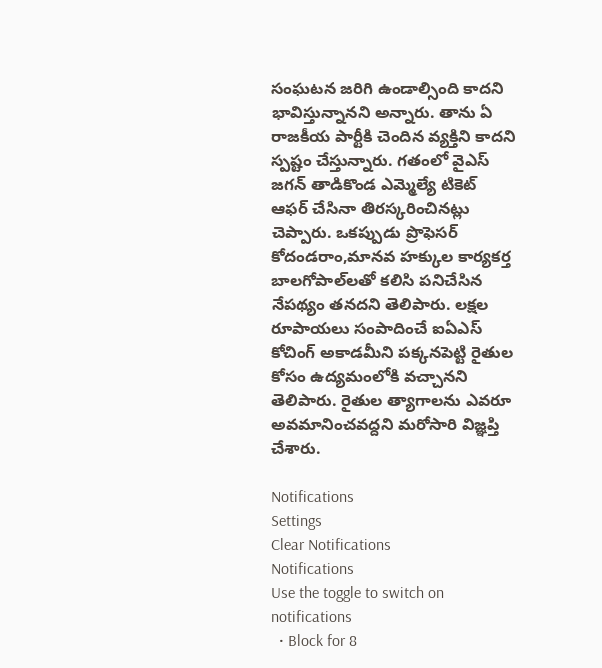సంఘటన జరిగి ఉండాల్సింది కాదని భావిస్తున్నానని అన్నారు. తాను ఏ రాజకీయ పార్టీకి చెందిన వ్యక్తిని కాదని స్పష్టం చేస్తున్నారు. గతంలో వైఎస్ జగన్ తాడికొండ ఎమ్మెల్యే టికెట్ ఆఫర్ చేసినా తిరస్కరించినట్లు చెప్పారు. ఒకప్పుడు ప్రొఫెసర్ కోదండరాం,మానవ హక్కుల కార్యకర్త బాలగోపాల్‌లతో కలిసి పనిచేసిన నేపథ్యం తనదని తెలిపారు. లక్షల రూపాయలు సంపాదించే ఐఏఎస్ కోచింగ్ అకాడమీని పక్కనపెట్టి రైతుల కోసం ఉద్యమంలోకి వచ్చానని తెలిపారు. రైతుల త్యాగాలను ఎవరూ అవమానించవద్దని మరోసారి విజ్ఞప్తి చేశారు.

Notifications
Settings
Clear Notifications
Notifications
Use the toggle to switch on notifications
  • Block for 8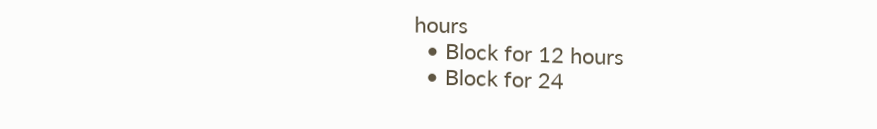hours
  • Block for 12 hours
  • Block for 24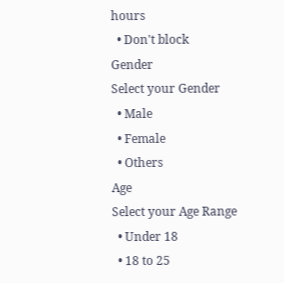hours
  • Don't block
Gender
Select your Gender
  • Male
  • Female
  • Others
Age
Select your Age Range
  • Under 18
  • 18 to 25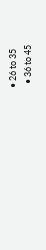• 26 to 35
  • 36 to 45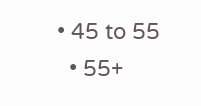• 45 to 55
  • 55+